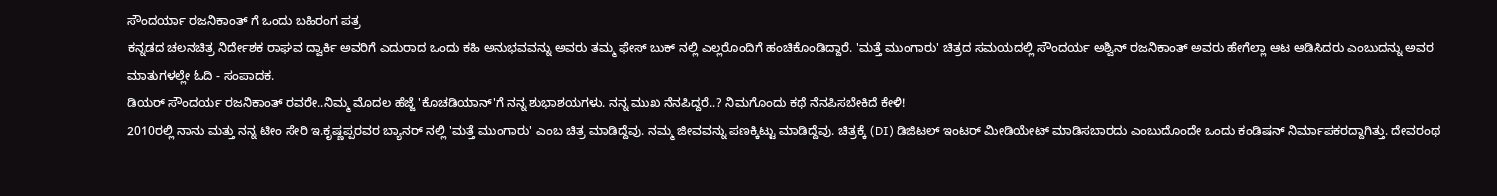ಸೌಂದರ್ಯಾ ರಜನಿಕಾಂತ್ ಗೆ ಒಂದು ಬಹಿರಂಗ ಪತ್ರ
ಕನ್ನಡದ ಚಲನಚಿತ್ರ ನಿರ್ದೇಶಕ ರಾಘವ ದ್ವಾರ್ಕಿ ಅವರಿಗೆ ಎದುರಾದ ಒಂದು ಕಹಿ ಅನುಭವವನ್ನು ಅವರು ತಮ್ಮ ಫೇಸ್ ಬುಕ್ ನಲ್ಲಿ ಎಲ್ಲರೊಂದಿಗೆ ಹಂಚಿಕೊಂಡಿದ್ದಾರೆ. 'ಮತ್ತೆ ಮುಂಗಾರು' ಚಿತ್ರದ ಸಮಯದಲ್ಲಿ ಸೌಂದರ್ಯ ಅಶ್ವಿನ್ ರಜನಿಕಾಂತ್ ಅವರು ಹೇಗೆಲ್ಲಾ ಆಟ ಆಡಿಸಿದರು ಎಂಬುದನ್ನು ಅವರ ಮಾತುಗಳಲ್ಲೇ ಓದಿ - ಸಂಪಾದಕ.
ಡಿಯರ್ ಸೌಂದರ್ಯ ರಜನಿಕಾಂತ್ ರವರೇ..ನಿಮ್ಮ ಮೊದಲ ಹೆಜ್ಜೆ 'ಕೊಚಡಿಯಾನ್'ಗೆ ನನ್ನ ಶುಭಾಶಯಗಳು. ನನ್ನ ಮುಖ ನೆನಪಿದ್ದರೆ..? ನಿಮಗೊಂದು ಕಥೆ ನೆನಪಿಸಬೇಕಿದೆ ಕೇಳಿ!
2010ರಲ್ಲಿ ನಾನು ಮತ್ತು ನನ್ನ ಟೀಂ ಸೇರಿ ಇ.ಕೃಷ್ಣಪ್ಪರವರ ಬ್ಯಾನರ್ ನಲ್ಲಿ 'ಮತ್ತೆ ಮುಂಗಾರು' ಎಂಬ ಚಿತ್ರ ಮಾಡಿದ್ದೆವು. ನಮ್ಮ ಜೀವವನ್ನು ಪಣಕ್ಕಿಟ್ಟು ಮಾಡಿದ್ದೆವು. ಚಿತ್ರಕ್ಕೆ (DI) ಡಿಜಿಟಲ್ ಇಂಟರ್ ಮೀಡಿಯೇಟ್ ಮಾಡಿಸಬಾರದು ಎಂಬುದೊಂದೇ ಒಂದು ಕಂಡಿಷನ್ ನಿರ್ಮಾಪಕರದ್ದಾಗಿತ್ತು. ದೇವರಂಥ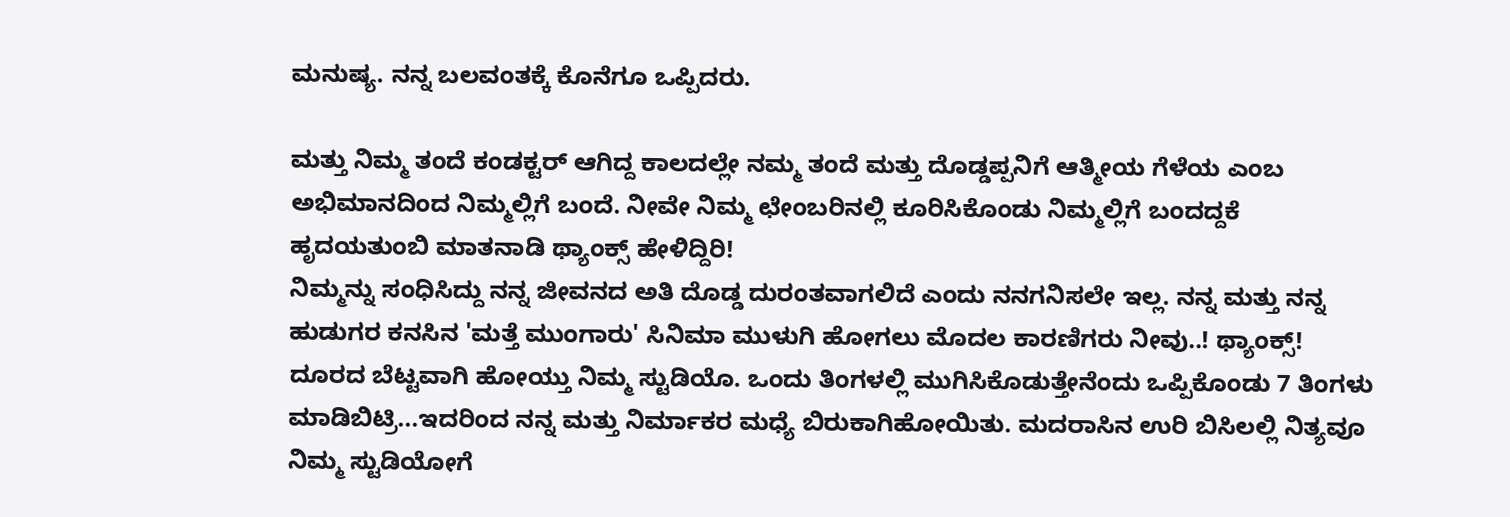ಮನುಷ್ಯ. ನನ್ನ ಬಲವಂತಕ್ಕೆ ಕೊನೆಗೂ ಒಪ್ಪಿದರು.

ಮತ್ತು ನಿಮ್ಮ ತಂದೆ ಕಂಡಕ್ಟರ್ ಆಗಿದ್ದ ಕಾಲದಲ್ಲೇ ನಮ್ಮ ತಂದೆ ಮತ್ತು ದೊಡ್ಡಪ್ಪನಿಗೆ ಆತ್ಮೀಯ ಗೆಳೆಯ ಎಂಬ ಅಭಿಮಾನದಿಂದ ನಿಮ್ಮಲ್ಲಿಗೆ ಬಂದೆ. ನೀವೇ ನಿಮ್ಮ ಛೇಂಬರಿನಲ್ಲಿ ಕೂರಿಸಿಕೊಂಡು ನಿಮ್ಮಲ್ಲಿಗೆ ಬಂದದ್ದಕೆ ಹೃದಯತುಂಬಿ ಮಾತನಾಡಿ ಥ್ಯಾಂಕ್ಸ್ ಹೇಳಿದ್ದಿರಿ!
ನಿಮ್ಮನ್ನು ಸಂಧಿಸಿದ್ದು ನನ್ನ ಜೀವನದ ಅತಿ ದೊಡ್ಡ ದುರಂತವಾಗಲಿದೆ ಎಂದು ನನಗನಿಸಲೇ ಇಲ್ಲ. ನನ್ನ ಮತ್ತು ನನ್ನ ಹುಡುಗರ ಕನಸಿನ 'ಮತ್ತೆ ಮುಂಗಾರು' ಸಿನಿಮಾ ಮುಳುಗಿ ಹೋಗಲು ಮೊದಲ ಕಾರಣಿಗರು ನೀವು..! ಥ್ಯಾಂಕ್ಸ್!
ದೂರದ ಬೆಟ್ಟವಾಗಿ ಹೋಯ್ತು ನಿಮ್ಮ ಸ್ಟುಡಿಯೊ. ಒಂದು ತಿಂಗಳಲ್ಲಿ ಮುಗಿಸಿಕೊಡುತ್ತೇನೆಂದು ಒಪ್ಪಿಕೊಂಡು 7 ತಿಂಗಳು ಮಾಡಿಬಿಟ್ರಿ...ಇದರಿಂದ ನನ್ನ ಮತ್ತು ನಿರ್ಮಾಕರ ಮಧ್ಯೆ ಬಿರುಕಾಗಿಹೋಯಿತು. ಮದರಾಸಿನ ಉರಿ ಬಿಸಿಲಲ್ಲಿ ನಿತ್ಯವೂ ನಿಮ್ಮ ಸ್ಟುಡಿಯೋಗೆ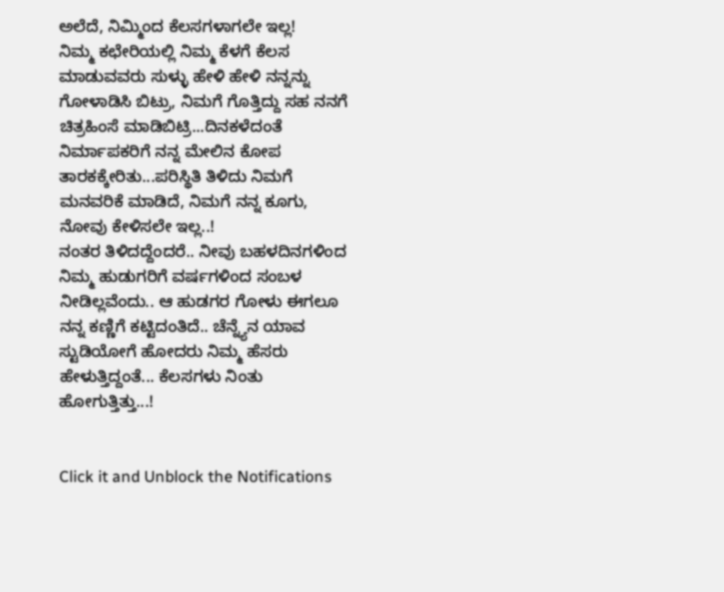ಅಲೆದೆ, ನಿಮ್ಮಿಂದ ಕೆಲಸಗಳಾಗಲೇ ಇಲ್ಲ!
ನಿಮ್ಮ ಕಛೇರಿಯಲ್ಲಿ ನಿಮ್ಮ ಕೆಳಗೆ ಕೆಲಸ ಮಾಡುವವರು ಸುಳ್ಳು ಹೇಳಿ ಹೇಳಿ ನನ್ನನ್ನು ಗೋಳಾಡಿಸಿ ಬಿಟ್ರು, ನಿಮಗೆ ಗೊತ್ತಿದ್ದು ಸಹ ನನಗೆ ಚಿತ್ರಹಿಂಸೆ ಮಾಡಿಬಿಟ್ರಿ...ದಿನಕಳೆದಂತೆ ನಿರ್ಮಾಪಕರಿಗೆ ನನ್ನ ಮೇಲಿನ ಕೋಪ ತಾರಕಕ್ಕೇರಿತು...ಪರಿಸ್ಥಿತಿ ತಿಳಿದು ನಿಮಗೆ ಮನವರಿಕೆ ಮಾಡಿದೆ, ನಿಮಗೆ ನನ್ನ ಕೂಗು, ನೋವು ಕೇಳಿಸಲೇ ಇಲ್ಲ..!
ನಂತರ ತಿಳಿದದ್ದೆಂದರೆ.. ನೀವು ಬಹಳದಿನಗಳಿಂದ ನಿಮ್ಮ ಹುಡುಗರಿಗೆ ವರ್ಷಗಳಿಂದ ಸಂಬಳ ನೀಡಿಲ್ಲವೆಂದು.. ಆ ಹುಡಗರ ಗೋಳು ಈಗಲೂ ನನ್ನ ಕಣ್ಣಿಗೆ ಕಟ್ಟಿದಂತಿದೆ.. ಚೆನ್ನ್ಯೆನ ಯಾವ ಸ್ಟುಡಿಯೋಗೆ ಹೋದರು ನಿಮ್ಮ ಹೆಸರು ಹೇಳುತ್ತಿದ್ದಂತೆ... ಕೆಲಸಗಳು ನಿಂತು ಹೋಗುತ್ತಿತ್ತು...!


Click it and Unblock the Notifications